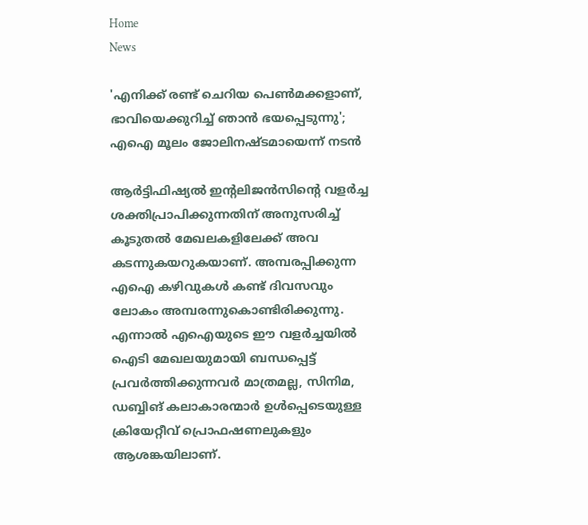Home
News

'എനിക്ക് രണ്ട് ചെറിയ പെൺമക്കളാണ്, ഭാവിയെക്കുറിച്ച് ഞാൻ ഭയപ്പെടുന്നു'; എഐ മൂലം ജോലിനഷ്ടമായെന്ന് നടൻ

ആർട്ടിഫിഷ്യൽ ഇന്റലിജൻസിന്റെ വളർച്ച ശക്തിപ്രാപിക്കുന്നതിന് അ‌നുസരിച്ച് കൂടുതൽ മേഖലകളിലേക്ക് അ‌വ കടന്നുകയറുകയാണ്. അ‌മ്പരപ്പിക്കുന്ന എഐ കഴിവുകൾ കണ്ട് ദിവസവും ലോകം അ‌മ്പരന്നുകൊണ്ടിരിക്കുന്നു. എന്നാൽ എഐയുടെ ഈ വളർച്ചയിൽ ഐടി മേഖലയുമായി ബന്ധപ്പെട്ട് പ്രവർത്തിക്കുന്നവർ മാത്രമല്ല, സിനിമ, ഡബ്ബിങ് കലാകാരന്മാർ ഉൾപ്പെടെയുള്ള ക്രിയേറ്റീവ് പ്രൊഫഷണലുകളും ആശങ്കയിലാണ്.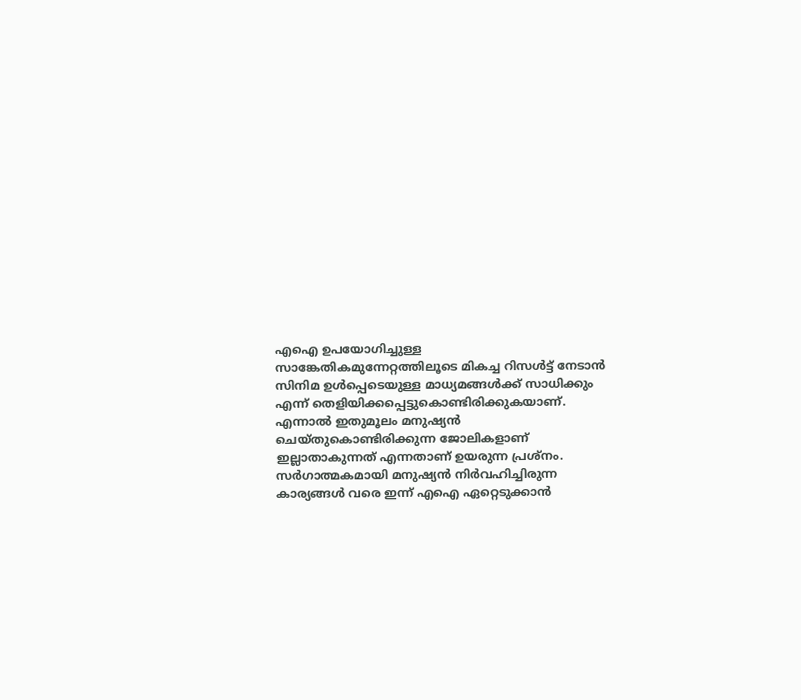എഐ ഉപയോഗിച്ചുള്ള സാങ്കേതികമുന്നേറ്റത്തിലൂടെ മികച്ച റിസൾട്ട് നേടാൻ സിനിമ ഉൾപ്പെടെയുള്ള മാധ്യമങ്ങൾക്ക് സാധിക്കും എന്ന് തെളിയിക്കപ്പെട്ടുകൊണ്ടിരിക്കുകയാണ്. എന്നാൽ ഇതുമൂലം മനുഷ്യൻ ചെയ്തുകൊണ്ടിരിക്കുന്ന ജോലികളാണ് ഇല്ലാതാകുന്നത് എന്നതാണ് ഉയരുന്ന പ്രശ്നം. സർഗാത്മകമായി മനുഷ്യൻ നിർവഹിച്ചിരുന്ന കാര്യങ്ങൾ വരെ ഇന്ന് എഐ ഏറ്റെടുക്കാൻ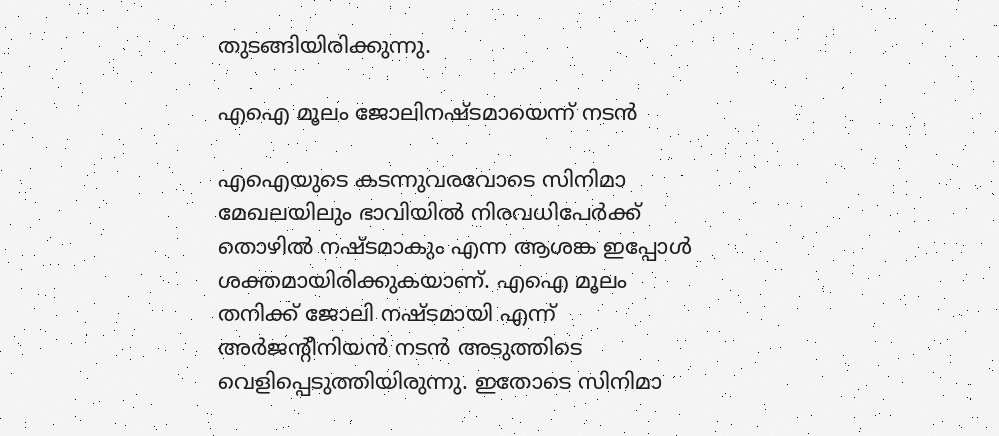തുടങ്ങിയിരിക്കുന്നു.

എഐ മൂലം ജോലിനഷ്ടമായെന്ന് നടൻ

എഐയുടെ കടന്നുവരവോടെ സിനിമാ മേഖലയിലും ഭാവിയിൽ നിരവധിപേർക്ക് തൊഴിൽ നഷ്ടമാകും എന്ന ആശങ്ക ഇപ്പോൾ ശക്തമായിരിക്കുകയാണ്. എഐ മൂലം തനിക്ക് ജോലി നഷ്ടമായി എന്ന് അ‌ർജന്റീനിയൻ നടൻ അ‌ടുത്തിടെ വെളിപ്പെടുത്തിയിരുന്നു. ഇതോടെ സിനിമാ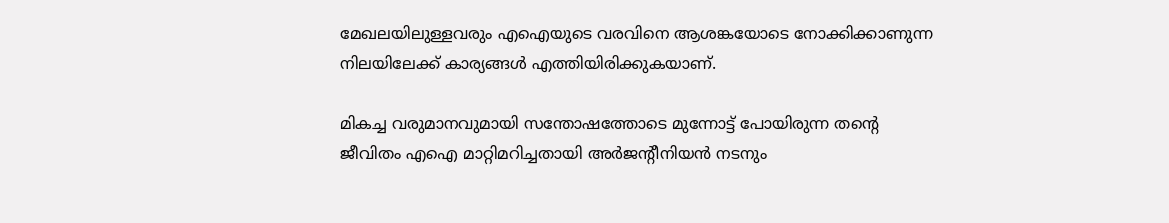മേഖലയിലുള്ളവരും എഐയുടെ വരവിനെ ആശങ്കയോടെ നോക്കിക്കാണുന്ന നിലയിലേക്ക് കാര്യങ്ങൾ എത്തിയിരിക്കുകയാണ്.

മികച്ച വരുമാനവുമായി സന്തോഷത്തോടെ മുന്നോട്ട് പോയിരുന്ന തന്റെ ജീവിതം എഐ മാറ്റിമറിച്ചതായി അ‌ർജന്റീനിയൻ നടനും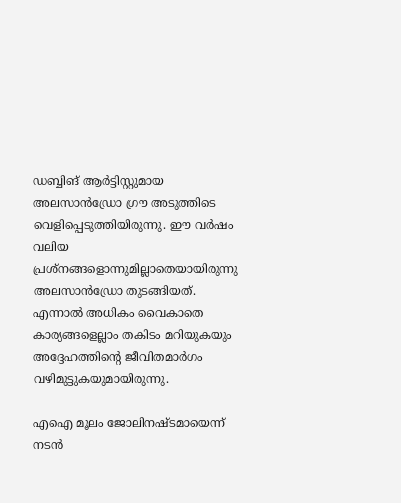ഡബ്ബിങ് ആർട്ടിസ്റ്റുമായ അലസാൻഡ്രോ ഗ്രൗ അ‌ടുത്തിടെ വെളിപ്പെടുത്തിയിരുന്നു. ഈ വർഷം വലിയ പ്രശ്നങ്ങളൊന്നുമില്ലാതെയായിരുന്നു അലസാൻഡ്രോ തുടങ്ങിയത്. എന്നാൽ അ‌ധികം വൈകാതെ കാര്യങ്ങളെല്ലാം തകിടം മറിയുകയും അ‌ദ്ദേഹത്തിന്റെ ജീവിതമാർഗം വഴിമുട്ടുകയുമായിരുന്നു.

എഐ മൂലം ജോലിനഷ്ടമായെന്ന് നടൻ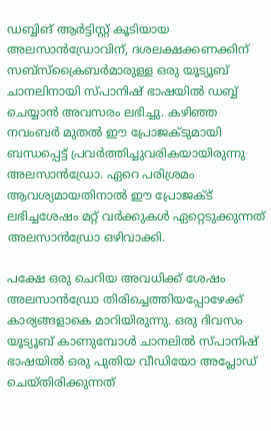ഡബ്ബിങ് ആർട്ടിസ്റ്റ് കൂടിയായ അലസാൻഡ്രോവിന്, ദശലക്ഷക്കണക്കിന് സബ്‌സ്‌ക്രൈബർമാരുള്ള ഒരു യൂട്യൂബ് ചാനലിനായി സ്പാനിഷ് ഭാഷയിൽ ഡബ്ബ് ചെയ്യാൻ അ‌വസരം ലഭിച്ചു. കഴിഞ്ഞ നവംബർ മുതൽ ഈ പ്രോജക്ടുമായി ബന്ധപ്പെട്ട് പ്രവർത്തിച്ചുവരികയായിരുന്നു അലസാൻഡ്രോ. ഏറെ പരിശ്രമം ആവശ്യമായതിനാൽ ഈ പ്രോജക്ട് ലഭിച്ചശേഷം മറ്റ് വർക്കുകൾ ഏറ്റെടുക്കുന്നത് അലസാൻഡ്രോ ഒഴിവാക്കി.

പക്ഷേ ഒരു ചെറിയ അ‌വധിക്ക് ശേഷം അലസാൻഡ്രോ തിരിച്ചെത്തിയപ്പോഴേക്ക് കാര്യങ്ങളാകെ മാറിയിരുന്നു. ഒരു ദിവസം യൂട്യൂബ് കാണുമ്പോൾ ചാനലിൽ സ്പാനിഷ് ഭാഷയിൽ ഒരു പുതിയ വീഡിയോ അപ്ലോഡ് ചെയ്തിരിക്കുന്നത്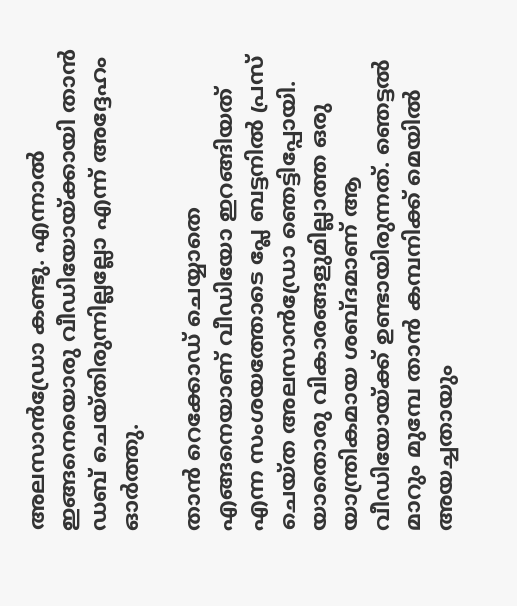അലസാൻഡ്രോ കണ്ടു. എന്നാൽ ഇങ്ങനെയൊരു വീഡിയോയ്ക്കായി താൻ ഡബ് ചെയ്തിരുന്നില്ലല്ലോ എന്ന് അ‌ദ്ദേഹം ഓർത്തു.

താൻ റെക്കോഡ് ചെയ്യാതെ എങ്ങനെയാണ് വീഡിയോ ഇറങ്ങിയത് എന്ന സംശയത്തോടെ പ്ലേ ബട്ടനിൽ പ്രസ് ചെയ്ത അലസാൻഡ്രോ ഞെട്ടിപ്പോയി. യാതൊരു വികാരങ്ങളുമില്ലാത്ത ഒരു യാന്ത്രികമായ ശബ്ദമാണ് ആ വീഡിയോയ്ക്ക് ഉണ്ടായിരുന്നത്. ഞെട്ടൽ മാറും മുമ്പേ താൻ കമ്പനിക്ക് മെയിൽ അ‌യച്ചതായും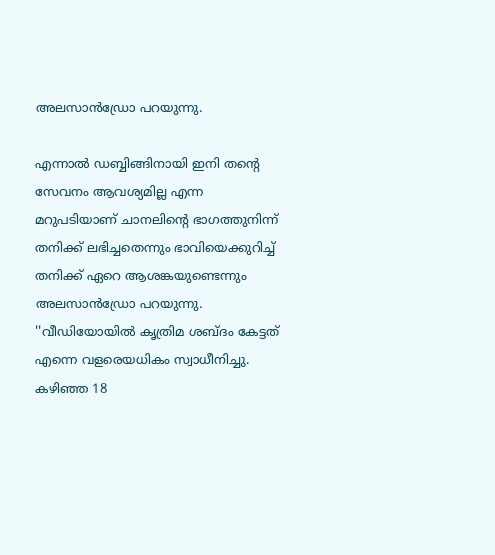അലസാൻഡ്രോ പറയുന്നു.

എന്നാൽ ഡബ്ബിങ്ങിനായി ഇനി തന്റെ സേവനം ആവശ്യമില്ല എന്ന മറുപടിയാണ് ചാനലിന്റെ ഭാഗത്തുനിന്ന് തനിക്ക് ലഭിച്ചതെന്നും ഭാവിയെക്കുറിച്ച് തനിക്ക് ഏറെ ആശങ്കയുണ്ടെന്നും അലസാൻഡ്രോ പറയുന്നു. ''വീഡിയോയിൽ കൃത്രിമ ശബ്ദം കേട്ടത് എന്നെ വളരെയധികം സ്വാധീനിച്ചു. കഴിഞ്ഞ 18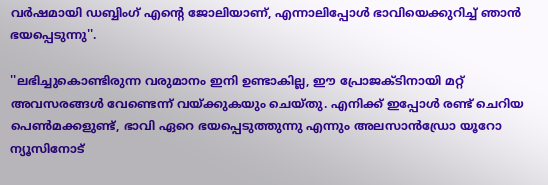വർഷമായി ഡബ്ബിംഗ് എന്റെ ജോലിയാണ്, എന്നാലിപ്പോൾ ഭാവിയെക്കുറിച്ച് ഞാൻ ഭയപ്പെടുന്നു''.

''ലഭിച്ചുകൊണ്ടിരുന്ന വരുമാനം ഇനി ഉണ്ടാകില്ല, ഈ പ്രോജക്ടിനായി മറ്റ് അ‌വസരങ്ങൾ വേണ്ടെന്ന് വയ്ക്കുകയും ചെയ്തു. എനിക്ക് ഇപ്പോൾ രണ്ട് ചെറിയ പെൺമക്കളുണ്ട്, ഭാവി ഏറെ ഭയപ്പെടുത്തുന്നു എന്നും അലസാൻഡ്രോ യൂറോ ന്യൂസിനോട്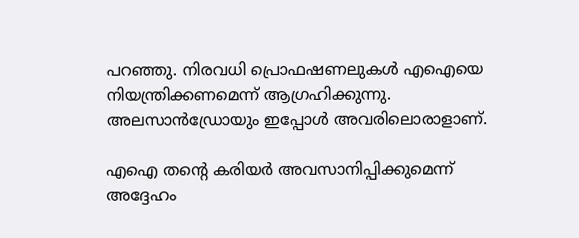പറഞ്ഞു. നിരവധി പ്രൊഫഷണലുകൾ എഐയെ നിയന്ത്രിക്കണമെന്ന് ആഗ്രഹിക്കുന്നു. അലസാൻഡ്രോയും ഇപ്പോൾ അ‌വരിലൊരാളാണ്.

എഐ തന്റെ കരിയർ അ‌വസാനിപ്പിക്കുമെന്ന് അ‌ദ്ദേഹം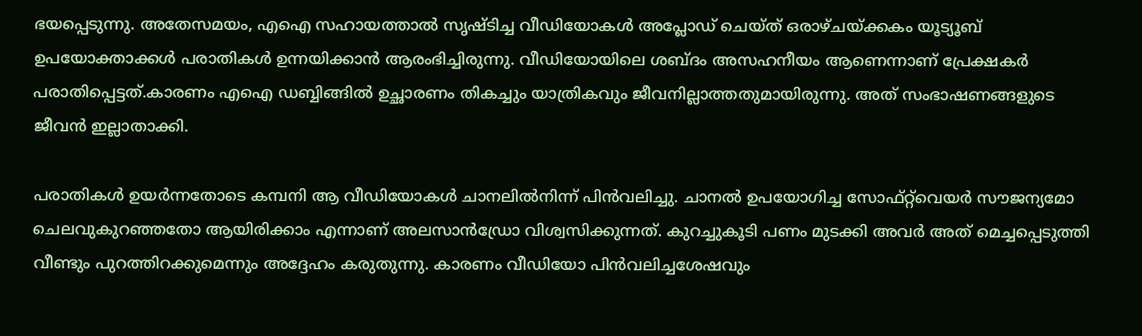ഭയപ്പെടുന്നു. അ‌തേസമയം, എഐ സഹായത്താൽ സൃഷ്ടിച്ച വീഡിയോകൾ അ‌പ്ലോഡ് ചെയ്ത് ഒരാഴ്ചയ്ക്കകം യൂട്യൂബ് ഉപയോക്താക്കൾ പരാതികൾ ഉന്നയിക്കാൻ ആരംഭിച്ചിരുന്നു. വീഡിയോയിലെ ശബ്ദം അ‌സഹനീയം ആണെന്നാണ് പ്രേക്ഷകർ പരാതിപ്പെട്ടത്.കാരണം എഐ ഡബ്ബിങ്ങിൽ ഉച്ഛാരണം തികച്ചും യാത്രികവും ജീവനില്ലാത്തതുമായിരുന്നു. അ‌ത് സംഭാഷണങ്ങളുടെ ജീവൻ ഇല്ലാതാക്കി.

പരാതികൾ ഉയർന്നതോടെ കമ്പനി ആ വീഡിയോകൾ ചാനലിൽനിന്ന് പിൻവലിച്ചു. ചാനൽ ഉപയോഗിച്ച സോഫ്‌റ്റ്‌വെയർ സൗജന്യമോ ചെലവുകുറഞ്ഞതോ ആയിരിക്കാം എന്നാണ് അലസാൻഡ്രോ വിശ്വസിക്കുന്നത്. കുറച്ചുകൂടി പണം മുടക്കി അ‌വർ അ‌ത് മെച്ചപ്പെടുത്തി വീണ്ടും പുറത്തിറക്കുമെന്നും അ‌ദ്ദേഹം കരുതുന്നു. കാരണം വീഡിയോ പിൻവലിച്ചശേഷവും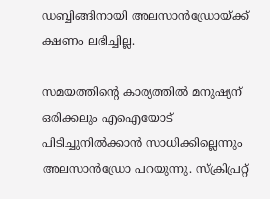ഡബ്ബിങ്ങിനായി അലസാൻഡ്രോയ്ക്ക് ക്ഷണം ലഭിച്ചില്ല.

സമയത്തിന്റെ കാര്യത്തിൽ മനുഷ്യന് ഒരിക്കലും എഐയോട് പിടിച്ചുനിൽക്കാൻ സാധിക്കില്ലെന്നും അ‌ലസാൻഡ്രോ പറയുന്നു. സ്ക്രിപ്രറ്റ്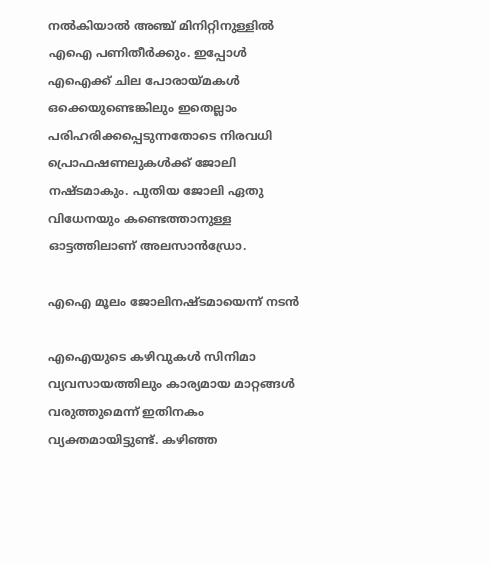നൽകിയാൽ അ‌ഞ്ച് മിനിറ്റിനുള്ളിൽ എഐ പണിതീർക്കും. ഇപ്പോൾ എഐക്ക് ചില പോരായ്മകൾ ഒക്കെയുണ്ടെങ്കിലും ഇതെല്ലാം പരിഹരിക്കപ്പെടുന്നതോടെ നിരവധി പ്രൊഫഷണലുകൾക്ക് ജോലി നഷ്ടമാകും. പുതിയ ജോലി ഏതു വിധേനയും കണ്ടെത്താനുള്ള ഓട്ടത്തിലാണ് അ‌ലസാൻഡ്രോ.

എഐ മൂലം ജോലിനഷ്ടമായെന്ന് നടൻ

എഐയുടെ കഴിവുകൾ സിനിമാ വ്യവസായത്തിലും കാര്യമായ മാറ്റങ്ങൾ വരുത്തുമെന്ന് ഇതിനകം വ്യക്തമായിട്ടുണ്ട്. കഴിഞ്ഞ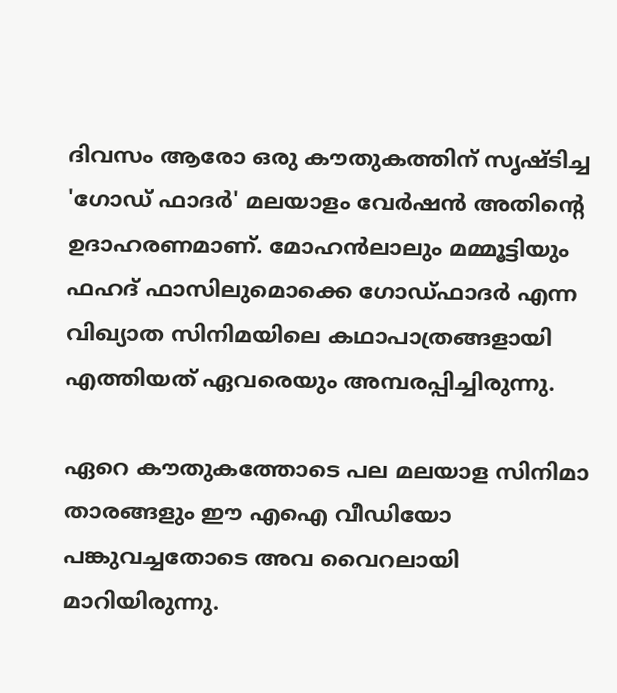ദിവസം ആരോ ഒരു കൗതുകത്തിന് സൃഷ്ടിച്ച 'ഗോഡ് ഫാദർ' മലയാളം വേർഷൻ അ‌തിന്റെ ഉദാഹരണമാണ്. മോഹൻലാലും മമ്മൂട്ടിയും ഫഹദ് ഫാസിലുമൊക്കെ ഗോഡ്ഫാദർ എന്ന വിഖ്യാത സിനിമയിലെ കഥാപാത്രങ്ങളായി എത്തിയത് ഏവരെയും അ‌മ്പരപ്പിച്ചിരുന്നു.

ഏറെ കൗതുകത്തോടെ പല മലയാള സിനിമാ താരങ്ങളും ഈ എഐ വീഡിയോ പങ്കുവച്ചതോടെ അ‌വ വൈറലായി മാറിയിരുന്നു.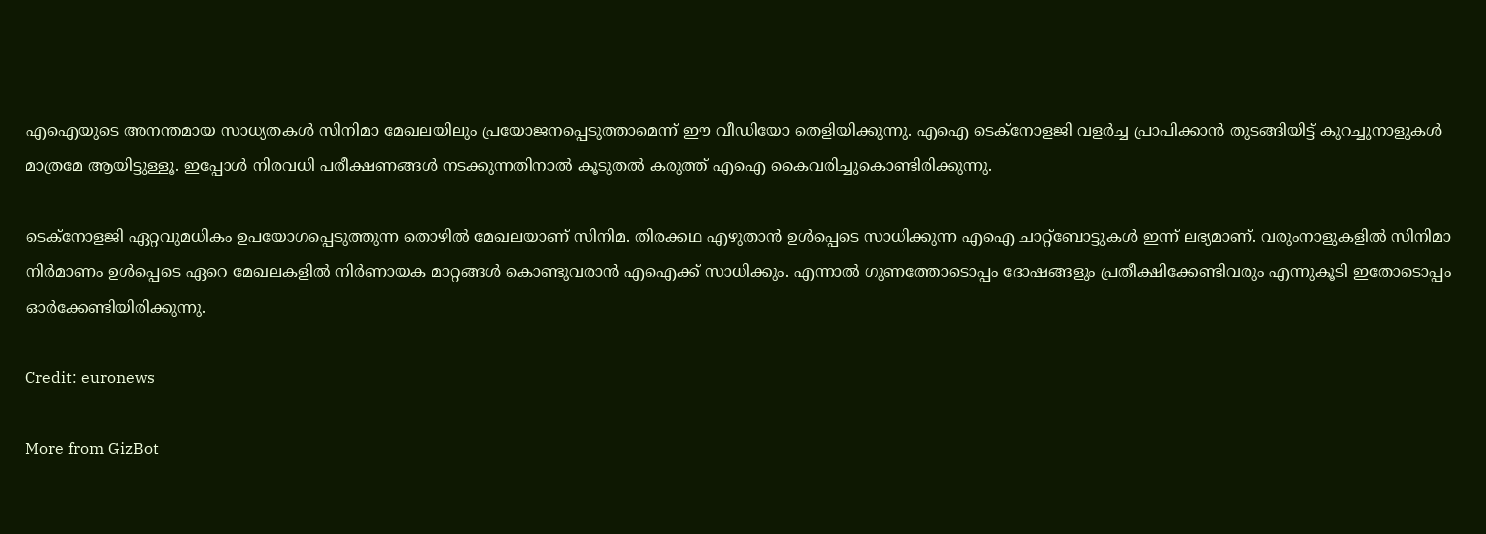എഐയുടെ അ‌നന്തമായ സാധ്യതകൾ സിനിമാ മേഖലയിലും പ്രയോജനപ്പെടുത്താമെന്ന് ഈ വീഡിയോ തെളിയിക്കുന്നു. എഐ ടെക്നോളജി വളർച്ച പ്രാപിക്കാൻ തുടങ്ങിയിട്ട് കുറച്ചുനാളുകൾ മാത്രമേ ആയിട്ടുള്ളൂ. ഇപ്പോൾ നിരവധി പരീക്ഷണങ്ങൾ നടക്കുന്നതിനാൽ കൂടുതൽ കരുത്ത് എഐ കൈവരിച്ചുകൊണ്ടിരിക്കുന്നു.

ടെക്നോളജി ഏറ്റവുമധികം ഉപയോഗപ്പെടുത്തുന്ന തൊഴിൽ മേഖലയാണ് സിനിമ. തിരക്കഥ എഴുതാൻ ഉൾപ്പെടെ സാധിക്കുന്ന എഐ ചാറ്റ്ബോട്ടുകൾ ഇന്ന് ലഭ്യമാണ്. വരുംനാളുകളിൽ സിനിമാ നിർമാണം ഉൾപ്പെടെ ഏറെ മേഖലകളിൽ നിർണായക മാറ്റങ്ങൾ കൊണ്ടുവരാൻ എഐക്ക് സാധിക്കും. എന്നാൽ ഗുണത്തോടൊപ്പം ദോഷങ്ങളും പ്രതീക്ഷിക്കേണ്ടിവരും എന്നുകൂടി ഇതോടൊപ്പം ഓർക്കേണ്ടിയിരിക്കുന്നു.

Credit: euronews

More from GizBot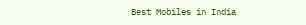Best Mobiles in India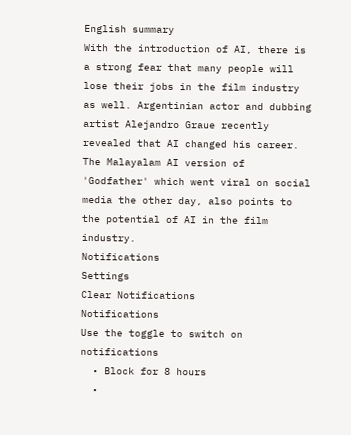English summary
With the introduction of AI, there is a strong fear that many people will lose their jobs in the film industry as well. Argentinian actor and dubbing artist Alejandro Graue recently revealed that AI changed his career. The Malayalam AI version of 'Godfather' which went viral on social media the other day, also points to the potential of AI in the film industry.
Notifications
Settings
Clear Notifications
Notifications
Use the toggle to switch on notifications
  • Block for 8 hours
  •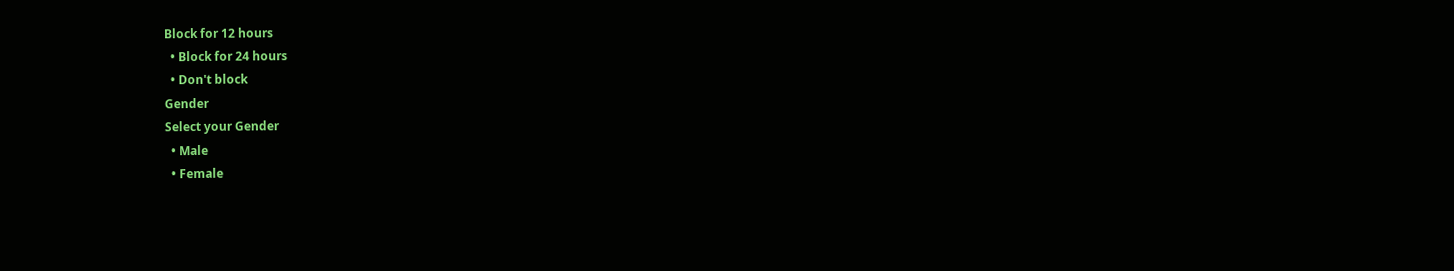Block for 12 hours
  • Block for 24 hours
  • Don't block
Gender
Select your Gender
  • Male
  • Female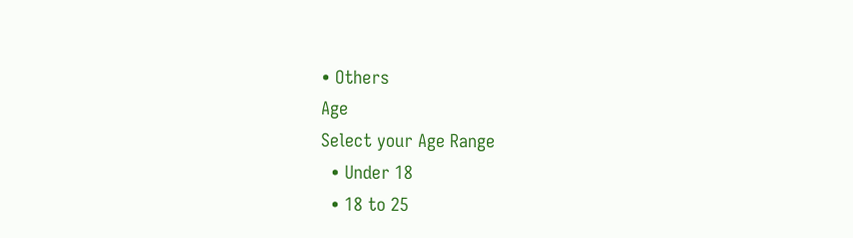• Others
Age
Select your Age Range
  • Under 18
  • 18 to 25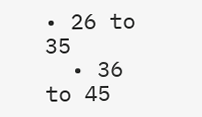• 26 to 35
  • 36 to 45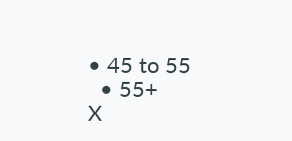• 45 to 55
  • 55+
X